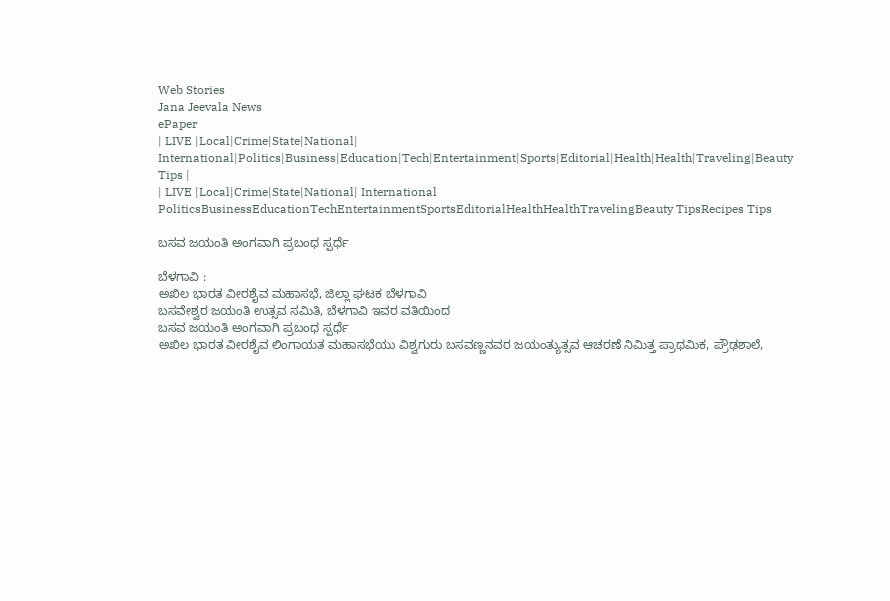Web Stories
Jana Jeevala News
ePaper
| LIVE |Local|Crime|State|National| International|Politics|Business|Education|Tech|Entertainment|Sports|Editorial|Health|Health|Traveling|Beauty Tips |
| LIVE |Local|Crime|State|National| International
PoliticsBusinessEducationTechEntertainmentSportsEditorialHealthHealthTravelingBeauty TipsRecipes Tips

ಬಸವ ಜಯಂತಿ ಅಂಗವಾಗಿ ಪ್ರಬಂಧ ಸ್ಪರ್ಧೆ

ಬೆಳಗಾವಿ :
ಅಖಿಲ ಭಾರತ ವೀರಶೈವ ಮಹಾಸಭೆ, ಜಿಲ್ಲಾ ಘಟಕ ಬೆಳಗಾವಿ
ಬಸವೇಶ್ವರ ಜಯಂತಿ ಉತ್ಸವ ಸಮಿತಿ, ಬೆಳಗಾವಿ ಇವರ ವತಿಯಿಂದ
ಬಸವ ಜಯಂತಿ ಅಂಗವಾಗಿ ಪ್ರಬಂಧ ಸ್ಪರ್ಧೆ
ಅಖಿಲ ಭಾರತ ವೀರಶೈವ ಲಿಂಗಾಯತ ಮಹಾಸಭೆಯು ವಿಶ್ವಗುರು ಬಸವಣ್ಣನವರ ಜಯಂತ್ಯುತ್ಸವ ಆಚರಣೆ ನಿಮಿತ್ತ ಪ್ರಾಥಮಿಕ, ಪ್ರೌಢಶಾಲೆ,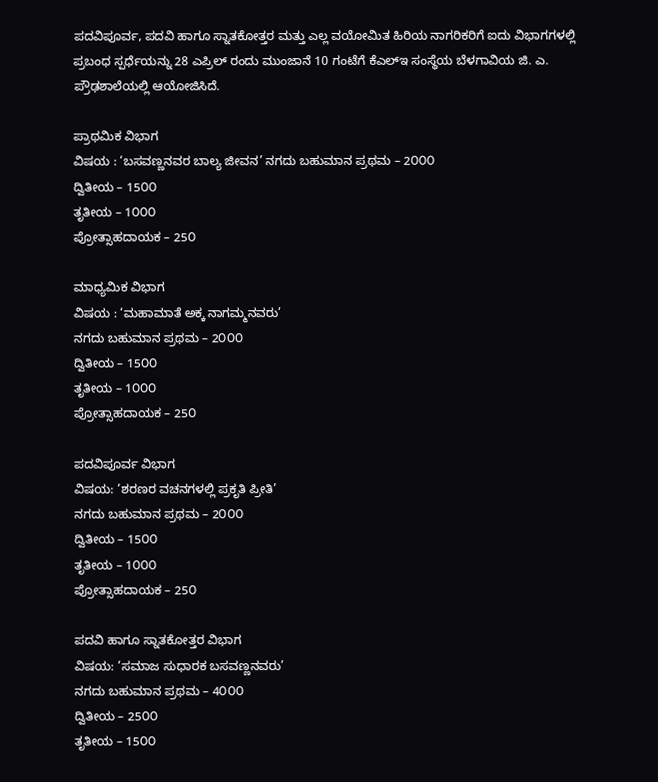ಪದವಿಪೂರ್ವ, ಪದವಿ ಹಾಗೂ ಸ್ನಾತಕೋತ್ತರ ಮತ್ತು ಎಲ್ಲ ವಯೋಮಿತ ಹಿರಿಯ ನಾಗರಿಕರಿಗೆ ಐದು ವಿಭಾಗಗಳಲ್ಲಿ ಪ್ರಬಂಧ ಸ್ಪರ್ಧೆಯನ್ನು 28 ಎಪ್ರಿಲ್ ರಂದು ಮುಂಜಾನೆ 10 ಗಂಟೆಗೆ ಕೆಎಲ್‌ಇ ಸಂಸ್ಥೆಯ ಬೆಳಗಾವಿಯ ಜಿ. ಎ. ಪ್ರೌಢಶಾಲೆಯಲ್ಲಿ ಆಯೋಜಿಸಿದೆ.

ಪ್ರಾಥಮಿಕ ವಿಭಾಗ
ವಿಷಯ : ‘ಬಸವಣ್ಣನವರ ಬಾಲ್ಯ ಜೀವನ’ ನಗದು ಬಹುಮಾನ ಪ್ರಥಮ – 2೦೦೦
ದ್ವಿತೀಯ – 15೦೦
ತೃತೀಯ – 1೦೦೦
ಪ್ರೋತ್ಸಾಹದಾಯಕ – 25೦

ಮಾಧ್ಯಮಿಕ ವಿಭಾಗ
ವಿಷಯ : ‘ಮಹಾಮಾತೆ ಅಕ್ಕ ನಾಗಮ್ಮನವರು’
ನಗದು ಬಹುಮಾನ ಪ್ರಥಮ – 2೦೦೦
ದ್ವಿತೀಯ – 15೦೦
ತೃತೀಯ – 1೦೦೦
ಪ್ರೋತ್ಸಾಹದಾಯಕ – 25೦

ಪದವಿಪೂರ್ವ ವಿಭಾಗ
ವಿಷಯ: ‘ಶರಣರ ವಚನಗಳಲ್ಲಿ ಪ್ರಕೃತಿ ಪ್ರೀತಿ’
ನಗದು ಬಹುಮಾನ ಪ್ರಥಮ – 2೦೦೦
ದ್ವಿತೀಯ – 15೦೦
ತೃತೀಯ – 1೦೦೦
ಪ್ರೋತ್ಸಾಹದಾಯಕ – 25೦

ಪದವಿ ಹಾಗೂ ಸ್ನಾತಕೋತ್ತರ ವಿಭಾಗ
ವಿಷಯ: ‘ಸಮಾಜ ಸುಧಾರಕ ಬಸವಣ್ಣನವರು’
ನಗದು ಬಹುಮಾನ ಪ್ರಥಮ – 4೦೦೦
ದ್ವಿತೀಯ – 25೦೦
ತೃತೀಯ – 15೦೦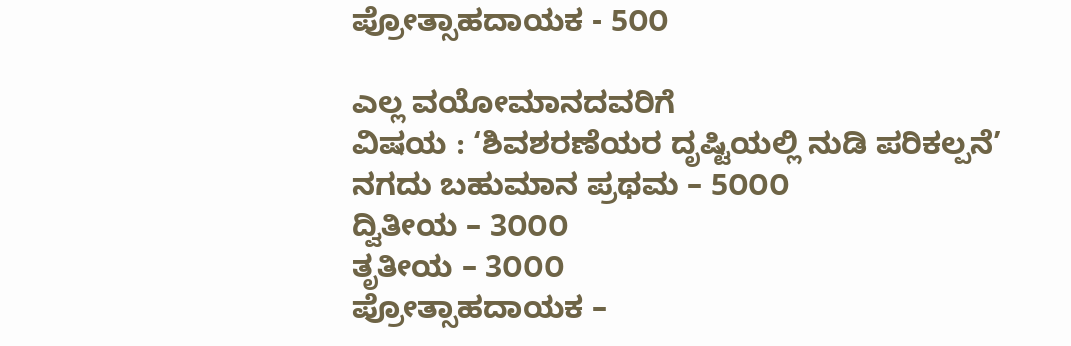ಪ್ರೋತ್ಸಾಹದಾಯಕ - 5೦೦

ಎಲ್ಲ ವಯೋಮಾನದವರಿಗೆ
ವಿಷಯ : ‘ಶಿವಶರಣೆಯರ ದೃಷ್ಟಿಯಲ್ಲಿ ನುಡಿ ಪರಿಕಲ್ಪನೆ’
ನಗದು ಬಹುಮಾನ ಪ್ರಥಮ – 5೦೦೦
ದ್ವಿತೀಯ – 3೦೦೦
ತೃತೀಯ – 3೦೦೦
ಪ್ರೋತ್ಸಾಹದಾಯಕ –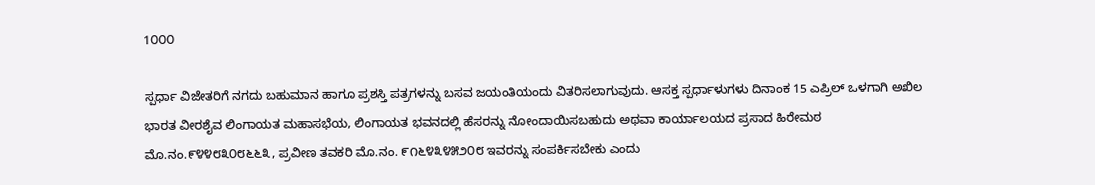1೦೦೦

ಸ್ಪರ್ಧಾ ವಿಜೇತರಿಗೆ ನಗದು ಬಹುಮಾನ ಹಾಗೂ ಪ್ರಶಸ್ತಿ ಪತ್ರಗಳನ್ನು ಬಸವ ಜಯಂತಿಯಂದು ವಿತರಿಸಲಾಗುವುದು. ಆಸಕ್ತ ಸ್ಪರ್ಧಾಳುಗಳು ದಿನಾಂಕ 15 ಎಪ್ರಿಲ್ ಒಳಗಾಗಿ ಅಖಿಲ ಭಾರತ ವೀರಶೈವ ಲಿಂಗಾಯತ ಮಹಾಸಭೆಯ, ಲಿಂಗಾಯತ ಭವನದಲ್ಲಿ ಹೆಸರನ್ನು ನೋಂದಾಯಿಸಬಹುದು ಅಥವಾ ಕಾರ್ಯಾಲಯದ ಪ್ರಸಾದ ಹಿರೇಮಠ ಮೊ.ನಂ.೯೪೪೮೩೦೮೬೬೩, ಪ್ರವೀಣ ತವಕರಿ ಮೊ.ನಂ. ೯೧೬೪೩೪೫೨೦೮ ಇವರನ್ನು ಸಂಪರ್ಕಿಸಬೇಕು ಎಂದು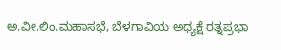ಅ.ವೀ.ಲಿಂ.ಮಹಾಸಭೆ, ಬೆಳಗಾವಿಯ ಅಧ್ಯಕ್ಷೆ ರತ್ನಪ್ರಭಾ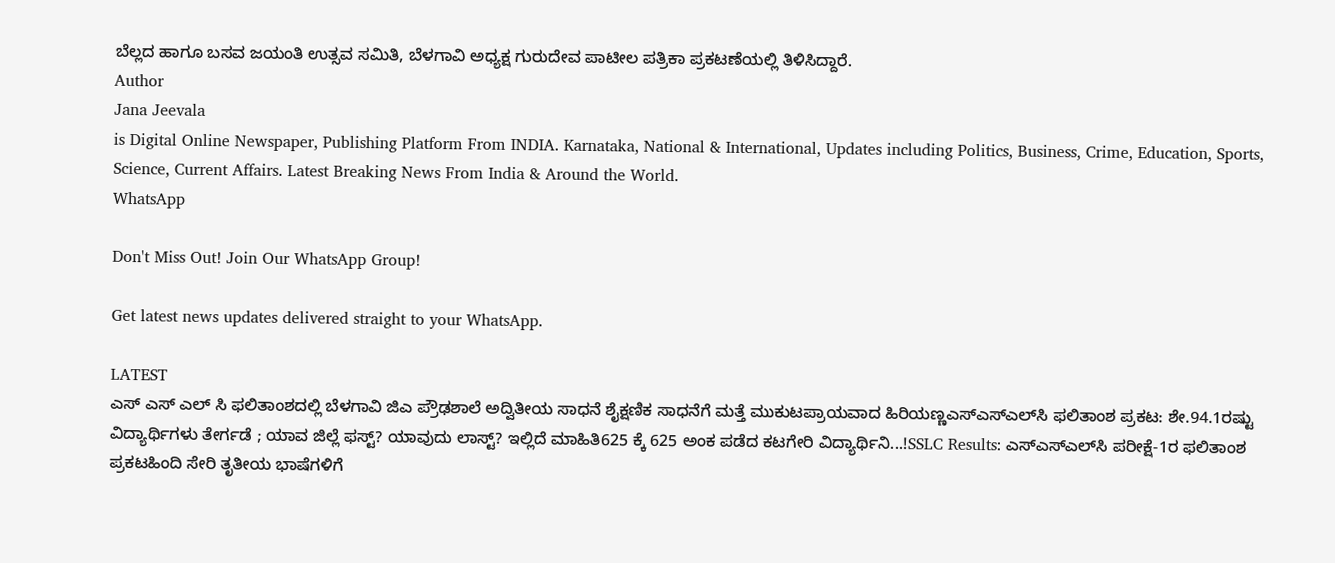ಬೆಲ್ಲದ ಹಾಗೂ ಬಸವ ಜಯಂತಿ ಉತ್ಸವ ಸಮಿತಿ, ಬೆಳಗಾವಿ ಅಧ್ಯಕ್ಷ ಗುರುದೇವ ಪಾಟೀಲ ಪತ್ರಿಕಾ ಪ್ರಕಟಣೆಯಲ್ಲಿ ತಿಳಿಸಿದ್ದಾರೆ.
Author
Jana Jeevala
is Digital Online Newspaper, Publishing Platform From INDIA. Karnataka, National & International, Updates including Politics, Business, Crime, Education, Sports, Science, Current Affairs. Latest Breaking News From India & Around the World.
WhatsApp

Don't Miss Out! Join Our WhatsApp Group!

Get latest news updates delivered straight to your WhatsApp.

LATEST
ಎಸ್ ಎಸ್ ಎಲ್ ಸಿ ಫಲಿತಾಂಶದಲ್ಲಿ ಬೆಳಗಾವಿ ಜಿಎ ಪ್ರೌಢಶಾಲೆ ಅದ್ವಿತೀಯ ಸಾಧನೆ ಶೈಕ್ಷಣಿಕ ಸಾಧನೆಗೆ ಮತ್ತೆ ಮುಕುಟಪ್ರಾಯವಾದ ಹಿರಿಯಣ್ಣಎಸ್‌ಎಸ್‌ಎಲ್‌ಸಿ ಫಲಿತಾಂಶ ಪ್ರಕಟ: ಶೇ.94.1ರಷ್ಟು ವಿದ್ಯಾರ್ಥಿಗಳು ತೇರ್ಗಡೆ ; ಯಾವ ಜಿಲ್ಲೆ ಫಸ್ಟ್? ಯಾವುದು ಲಾಸ್ಟ್? ಇಲ್ಲಿದೆ ಮಾಹಿತಿ625 ಕ್ಕೆ 625 ಅಂಕ ಪಡೆದ ಕಟಗೇರಿ ವಿದ್ಯಾರ್ಥಿನಿ...!SSLC Results: ಎಸ್‌ಎಸ್‌ಎಲ್‌ಸಿ ಪರೀಕ್ಷೆ-1ರ ಫಲಿತಾಂಶ ಪ್ರಕಟಹಿಂದಿ ಸೇರಿ ತೃತೀಯ ಭಾಷೆಗಳಿಗೆ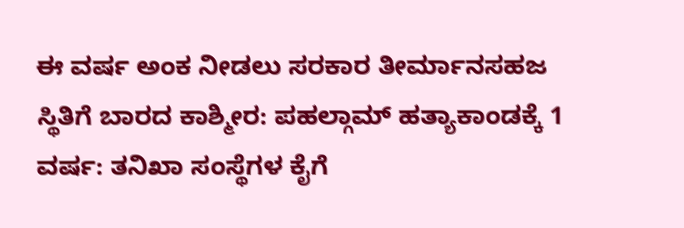ಈ ವರ್ಷ ಅಂಕ ನೀಡಲು ಸರಕಾರ ತೀರ್ಮಾನಸಹಜ ಸ್ಥಿತಿಗೆ ಬಾರದ ಕಾಶ್ಮೀರ: ಪಹಲ್ಗಾಮ್ ಹತ್ಯಾಕಾಂಡಕ್ಕೆ 1 ವರ್ಷ: ತನಿಖಾ ಸಂಸ್ಥೆಗಳ ಕೈಗೆ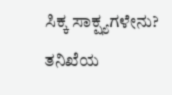ಸಿಕ್ಕ ಸಾಕ್ಷ್ಯಗಳೇನು? ತನಿಖೆಯ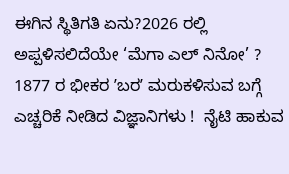ಈಗಿನ ಸ್ಥಿತಿಗತಿ ಏನು?2026 ರಲ್ಲಿ ಅಪ್ಪಳಿಸಲಿದೆಯೇ ‘ಮೆಗಾ ಎಲ್ ನಿನೋ’ ? 1877 ರ ಭೀಕರ ʼಬರʼ ಮರುಕಳಿಸುವ ಬಗ್ಗೆ ಎಚ್ಚರಿಕೆ ನೀಡಿದ ವಿಜ್ಞಾನಿಗಳು !  ನೈಟಿ ಹಾಕುವ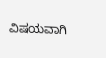ವಿಷಯವಾಗಿ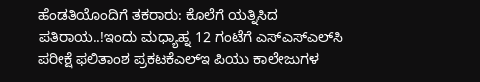ಹೆಂಡತಿಯೊಂದಿಗೆ ತಕರಾರು: ಕೊಲೆಗೆ ಯತ್ನಿಸಿದ ಪತಿರಾಯ..!ಇಂದು ಮಧ್ಯಾಹ್ನ 12 ಗಂಟೆಗೆ ಎಸ್‌ಎಸ್‌ಎಲ್‌ಸಿ ಪರೀಕ್ಷೆ ಫಲಿತಾಂಶ ಪ್ರಕಟಕೆಎಲ್‌ಇ ಪಿಯು ಕಾಲೇಜುಗಳ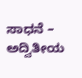ಸಾಧನೆ – ಅದ್ವಿತೀಯ